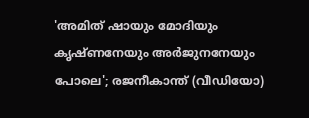'അമിത് ഷായും മോദിയും കൃഷ്ണനേയും അര്‍ജുനനേയും പോലെ'; രജനീകാന്ത് (വീഡിയോ)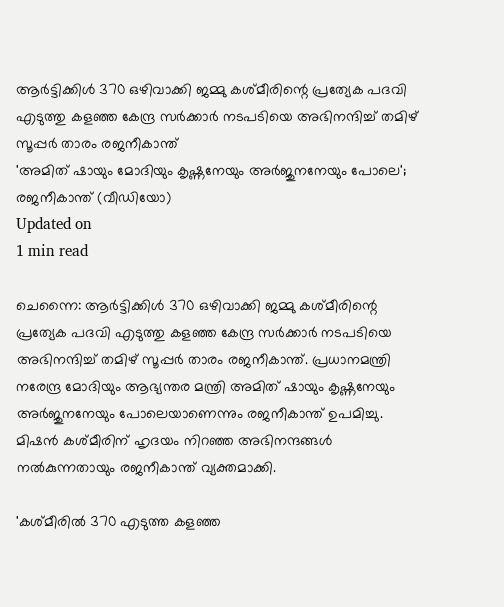ആര്‍ട്ടിക്കിള്‍ 370 ഒഴിവാക്കി ജമ്മു കശ്മീരിന്റെ പ്രത്യേക പദവി എടുത്തു കളഞ്ഞ കേന്ദ്ര സര്‍ക്കാര്‍ നടപടിയെ അഭിനന്ദിച്ച് തമിഴ് സൂപ്പര്‍ താരം രജനീകാന്ത്
'അമിത് ഷായും മോദിയും കൃഷ്ണനേയും അര്‍ജുനനേയും പോലെ'; രജനീകാന്ത് (വീഡിയോ)
Updated on
1 min read

ചെന്നൈ: ആര്‍ട്ടിക്കിള്‍ 370 ഒഴിവാക്കി ജമ്മു കശ്മീരിന്റെ പ്രത്യേക പദവി എടുത്തു കളഞ്ഞ കേന്ദ്ര സര്‍ക്കാര്‍ നടപടിയെ അഭിനന്ദിച്ച് തമിഴ് സൂപ്പര്‍ താരം രജനീകാന്ത്. പ്രധാനമന്ത്രി നരേന്ദ്ര മോദിയും ആഭ്യന്തര മന്ത്രി അമിത് ഷായും കൃഷ്ണനേയും അര്‍ജുനനേയും പോലെയാണെന്നും രജനീകാന്ത് ഉപമിച്ചു. മിഷന്‍ കശ്മീരിന് ഹൃദയം നിറഞ്ഞ അഭിനന്ദങ്ങള്‍ നല്‍കുന്നതായും രജനീകാന്ത് വ്യക്തമാക്കി.

'കശ്മീരിൽ 370 എടുത്ത കളഞ്ഞ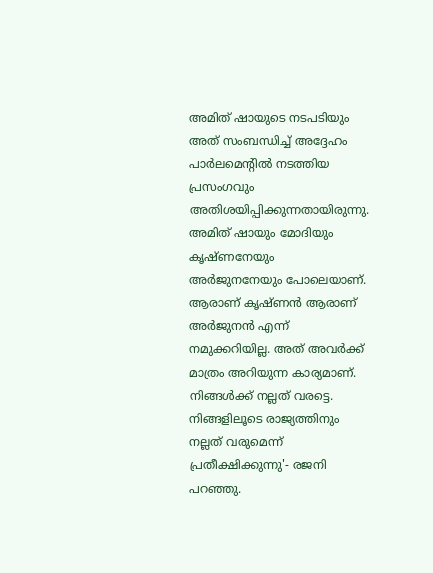അമിത് ഷായുടെ നടപടിയും അത് സംബന്ധിച്ച് അദ്ദേഹം പാർലമെന്റിൽ നടത്തിയ പ്രസംഗവും അതിശയിപ്പിക്കുന്നതായിരുന്നു.  അമിത് ഷായും മോദിയും കൃഷ്ണനേയും അര്‍ജുനനേയും പോലെയാണ്. ആരാണ് കൃഷ്ണന്‍ ആരാണ് അര്‍ജുനന്‍ എന്ന് നമുക്കറിയില്ല. അത് അവര്‍ക്ക് മാത്രം അറിയുന്ന കാര്യമാണ്. നിങ്ങള്‍ക്ക് നല്ലത് വരട്ടെ. നിങ്ങളിലൂടെ രാജ്യത്തിനും നല്ലത് വരുമെന്ന് പ്രതീക്ഷിക്കുന്നു'- രജനി പറഞ്ഞു.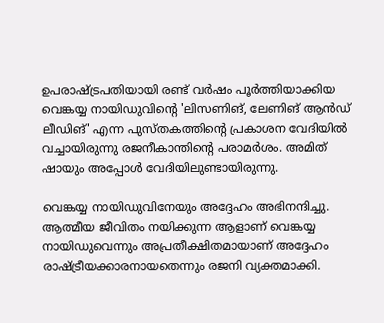ഉപരാഷ്ട്രപതിയായി രണ്ട് വര്‍ഷം പൂര്‍ത്തിയാക്കിയ വെങ്കയ്യ നായിഡുവിന്റെ 'ലിസണിങ്, ലേണിങ് ആൻഡ് ലീഡിങ്' എന്ന പുസ്തകത്തിന്റെ പ്രകാശന വേദിയില്‍ വച്ചായിരുന്നു രജനീകാന്തിന്റെ പരാമര്‍ശം. അമിത് ഷായും അപ്പോള്‍ വേദിയിലുണ്ടായിരുന്നു.

വെങ്കയ്യ നായിഡുവിനേയും അദ്ദേഹം അഭിനന്ദിച്ചു. ആത്മീയ ജീവിതം നയിക്കുന്ന ആളാണ് വെങ്കയ്യ നായിഡുവെന്നും അപ്രതീക്ഷിതമായാണ് അദ്ദേഹം രാഷ്ട്രീയക്കാരനായതെന്നും രജനി വ്യക്തമാക്കി.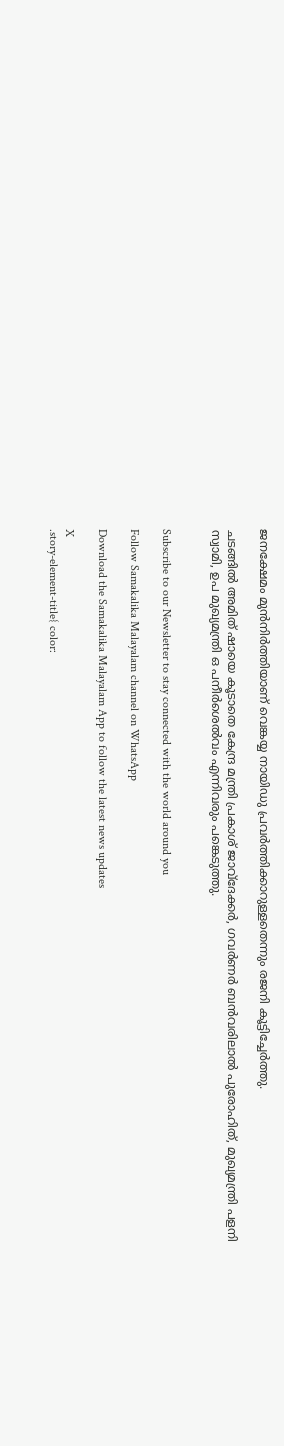ജനക്ഷേമം മുന്‍നിര്‍ത്തിയാണ് വെങ്കയ്യ നായിഡു പ്രവര്‍ത്തിക്കാറുള്ളതെന്നും രജനി കൂട്ടിച്ചേര്‍ത്തു.

ചടങ്ങില്‍ അമിത് ഷായെ കൂടാതെ കേന്ദ്ര മന്ത്രി പ്രകാശ് ജാവ്‌ദേക്കര്‍, ഗവര്‍ണര്‍ ബന്‍വരിലാല്‍ പുരോഹിത്, മുഖ്യമന്ത്രി പളനി സ്വാമി, ഉപ മുഖ്യമന്ത്രി ഒ പനീര്‍ശെല്‍വം എന്നിവരും പങ്കെടുത്തു.


Subscribe to our Newsletter to stay connected with the world around you

Follow Samakalika Malayalam channel on WhatsApp

Download the Samakalika Malayalam App to follow the latest news updates

X
.story-element-title{ color: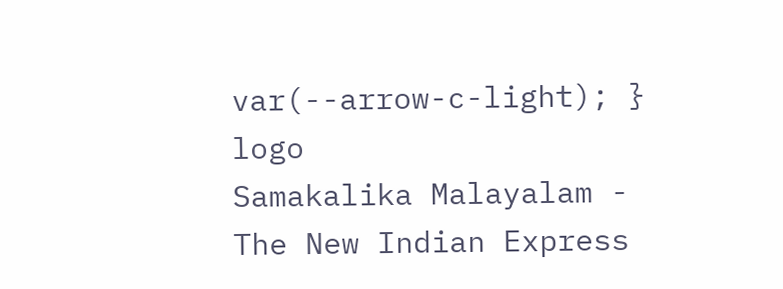var(--arrow-c-light); }
logo
Samakalika Malayalam - The New Indian Express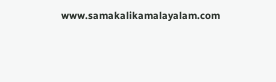www.samakalikamalayalam.com